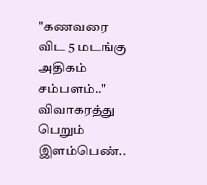"கணவரை விட 5 மடங்கு அதிகம் சம்பளம்.." விவாகரத்து பெறும் இளம்பெண்..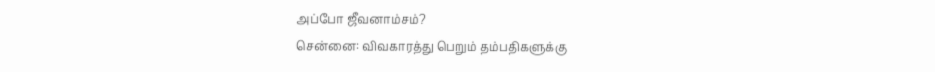அப்போ ஜீவனாம்சம்?
சென்னை: விவகாரத்து பெறும் தம்பதிகளுக்கு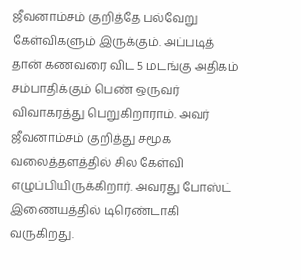ஜீவனாம்சம் குறித்தே பல்வேறு கேள்விகளும் இருக்கும். அப்படித் தான் கணவரை விட 5 மடங்கு அதிகம் சம்பாதிக்கும் பெண் ஒருவர் விவாகரத்து பெறுகிறாராம். அவர் ஜீவனாம்சம் குறித்து சமூக வலைத்தளத்தில் சில கேள்வி எழுப்பியிருக்கிறார். அவரது போஸ்ட் இணையத்தில் டிரெண்டாகி வருகிறது.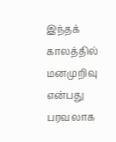இந்தக் காலத்தில் மனமுறிவு என்பது பரவலாக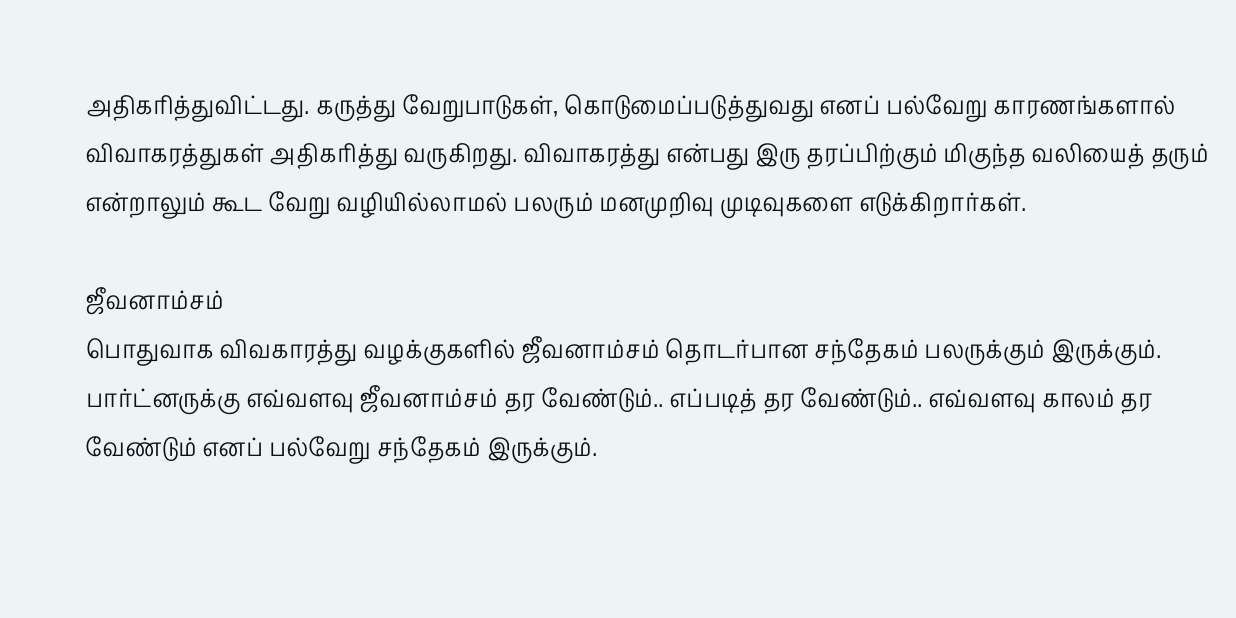அதிகரித்துவிட்டது. கருத்து வேறுபாடுகள், கொடுமைப்படுத்துவது எனப் பல்வேறு காரணங்களால் விவாகரத்துகள் அதிகரித்து வருகிறது. விவாகரத்து என்பது இரு தரப்பிற்கும் மிகுந்த வலியைத் தரும் என்றாலும் கூட வேறு வழியில்லாமல் பலரும் மனமுறிவு முடிவுகளை எடுக்கிறார்கள்.

ஜீவனாம்சம்
பொதுவாக விவகாரத்து வழக்குகளில் ஜீவனாம்சம் தொடர்பான சந்தேகம் பலருக்கும் இருக்கும். பார்ட்னருக்கு எவ்வளவு ஜீவனாம்சம் தர வேண்டும்.. எப்படித் தர வேண்டும்.. எவ்வளவு காலம் தர வேண்டும் எனப் பல்வேறு சந்தேகம் இருக்கும்.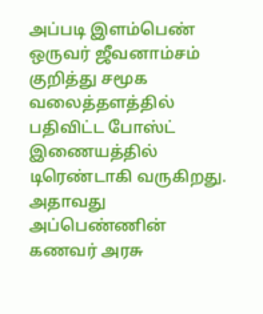அப்படி இளம்பெண் ஒருவர் ஜீவனாம்சம் குறித்து சமூக வலைத்தளத்தில் பதிவிட்ட போஸ்ட் இணையத்தில் டிரெண்டாகி வருகிறது.
அதாவது அப்பெண்ணின் கணவர் அரசு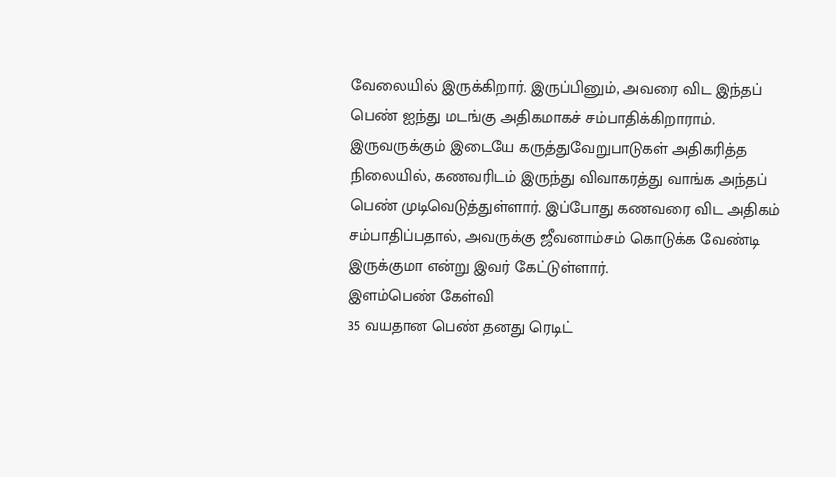வேலையில் இருக்கிறார். இருப்பினும், அவரை விட இந்தப் பெண் ஐந்து மடங்கு அதிகமாகச் சம்பாதிக்கிறாராம். இருவருக்கும் இடையே கருத்துவேறுபாடுகள் அதிகரித்த நிலையில், கணவரிடம் இருந்து விவாகரத்து வாங்க அந்தப் பெண் முடிவெடுத்துள்ளார். இப்போது கணவரை விட அதிகம் சம்பாதிப்பதால், அவருக்கு ஜீவனாம்சம் கொடுக்க வேண்டி இருக்குமா என்று இவர் கேட்டுள்ளார்.
இளம்பெண் கேள்வி
35 வயதான பெண் தனது ரெடிட்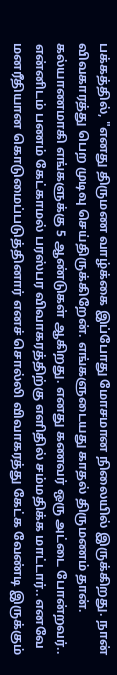பக்கத்தில், "எனது திருமண வாழ்க்கை இப்போது மோசமான நிலையில் இருக்கிறது. நான் விவகாரத்து பெற முடிவு செய்திருக்கிறேன். எங்களுடையது காதல் திருமணம் தான். கல்யாணமாகி எங்களுக்கு 5 ஆண்டுகள் ஆகிறது. எனது கணவர் ஒரு அட்டை போன்றவர்.. என்னிடம் பணம் கேட்காமல் பரஸ்பர விவாகரத்திற்கு எளிதில் சம்மதிக்க மாட்டார்.. எனவே மனரீதியான கொடுமைப்படுத்தினார் எனச் சொல்லி விவாகரத்து கேட்க வேண்டி இருக்கும்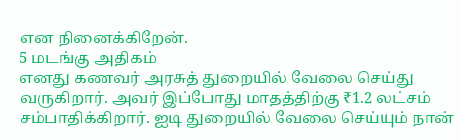என நினைக்கிறேன்.
5 மடங்கு அதிகம்
எனது கணவர் அரசுத் துறையில் வேலை செய்து வருகிறார். அவர் இப்போது மாதத்திற்கு ₹1.2 லட்சம் சம்பாதிக்கிறார். ஐடி துறையில் வேலை செய்யும் நான்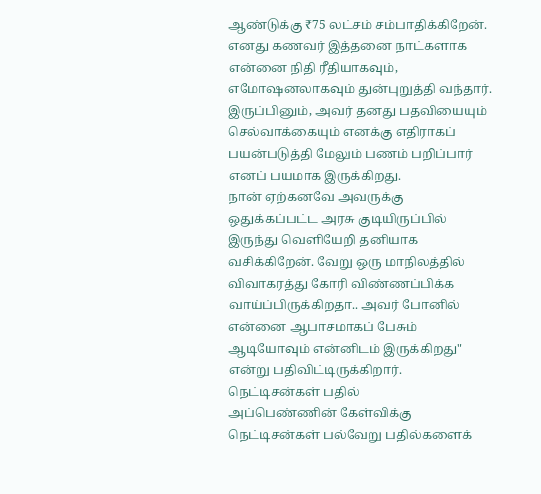ஆண்டுக்கு ₹75 லட்சம் சம்பாதிக்கிறேன். எனது கணவர் இத்தனை நாட்களாக என்னை நிதி ரீதியாகவும், எமோஷனலாகவும் துன்புறுத்தி வந்தார். இருப்பினும், அவர் தனது பதவியையும் செல்வாக்கையும் எனக்கு எதிராகப் பயன்படுத்தி மேலும் பணம் பறிப்பார் எனப் பயமாக இருக்கிறது.
நான் ஏற்கனவே அவருக்கு ஒதுக்கப்பட்ட அரசு குடியிருப்பில் இருந்து வெளியேறி தனியாக வசிக்கிறேன். வேறு ஒரு மாநிலத்தில் விவாகரத்து கோரி விண்ணப்பிக்க வாய்ப்பிருக்கிறதா.. அவர் போனில் என்னை ஆபாசமாகப் பேசும் ஆடியோவும் என்னிடம் இருக்கிறது" என்று பதிவிட்டிருக்கிறார்.
நெட்டிசன்கள் பதில்
அப்பெண்ணின் கேள்விக்கு நெட்டிசன்கள் பல்வேறு பதில்களைக்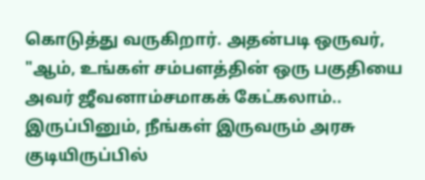கொடுத்து வருகிறார். அதன்படி ஒருவர், "ஆம், உங்கள் சம்பளத்தின் ஒரு பகுதியை அவர் ஜீவனாம்சமாகக் கேட்கலாம்.. இருப்பினும், நீங்கள் இருவரும் அரசு குடியிருப்பில்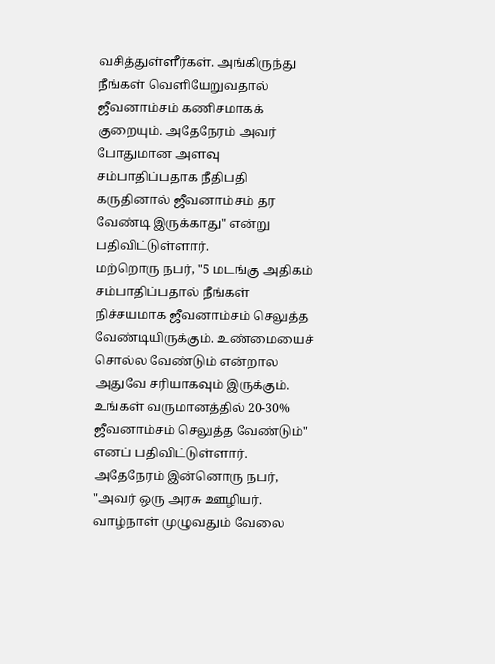வசித்துள்ளீர்கள். அங்கிருந்து நீங்கள் வெளியேறுவதால் ஜீவனாம்சம் கணிசமாகக் குறையும். அதேநேரம் அவர் போதுமான அளவு சம்பாதிப்பதாக நீதிபதி கருதினால் ஜீவனாம்சம் தர வேண்டி இருக்காது" என்று பதிவிட்டுள்ளார்.
மற்றொரு நபர், "5 மடங்கு அதிகம் சம்பாதிப்பதால் நீங்கள் நிச்சயமாக ஜீவனாம்சம் செலுத்த வேண்டியிருக்கும். உண்மையைச் சொல்ல வேண்டும் என்றால அதுவே சரியாகவும் இருக்கும். உங்கள் வருமானத்தில் 20-30% ஜீவனாம்சம் செலுத்த வேண்டும்" எனப் பதிவிட்டுள்ளார். அதேநேரம் இன்னொரு நபர், "அவர் ஒரு அரசு ஊழியர். வாழ்நாள் முழுவதும் வேலை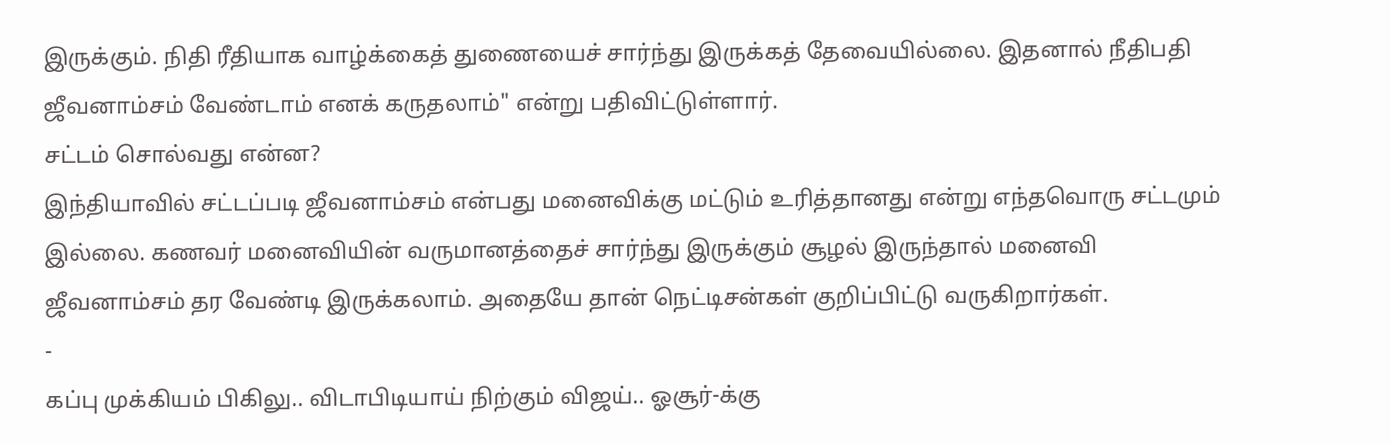இருக்கும். நிதி ரீதியாக வாழ்க்கைத் துணையைச் சார்ந்து இருக்கத் தேவையில்லை. இதனால் நீதிபதி ஜீவனாம்சம் வேண்டாம் எனக் கருதலாம்" என்று பதிவிட்டுள்ளார்.
சட்டம் சொல்வது என்ன?
இந்தியாவில் சட்டப்படி ஜீவனாம்சம் என்பது மனைவிக்கு மட்டும் உரித்தானது என்று எந்தவொரு சட்டமும் இல்லை. கணவர் மனைவியின் வருமானத்தைச் சார்ந்து இருக்கும் சூழல் இருந்தால் மனைவி ஜீவனாம்சம் தர வேண்டி இருக்கலாம். அதையே தான் நெட்டிசன்கள் குறிப்பிட்டு வருகிறார்கள்.
-
கப்பு முக்கியம் பிகிலு.. விடாபிடியாய் நிற்கும் விஜய்.. ஓசூர்-க்கு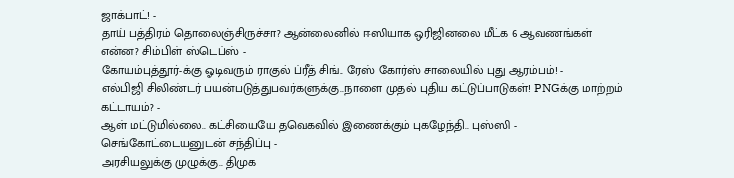ஜாக்பாட்! -
தாய் பத்திரம் தொலைஞ்சிருச்சா? ஆன்லைனில் ஈஸியாக ஒரிஜினலை மீட்க 6 ஆவணங்கள் என்ன? சிம்பிள் ஸ்டெப்ஸ் -
கோயம்புத்தூர்-க்கு ஓடிவரும் ராகுல் ப்ரீத் சிங்.. ரேஸ் கோர்ஸ் சாலையில் புது ஆரம்பம்! -
எல்பிஜி சிலிண்டர் பயன்படுத்துபவர்களுக்கு..நாளை முதல் புதிய கட்டுப்பாடுகள்! PNGக்கு மாற்றம் கட்டாயம்? -
ஆள் மட்டுமில்லை.. கட்சியையே தவெகவில் இணைக்கும் புகழேந்தி.. புஸ்ஸி - செங்கோட்டையனுடன் சந்திப்பு -
அரசியலுக்கு முழுக்கு.. திமுக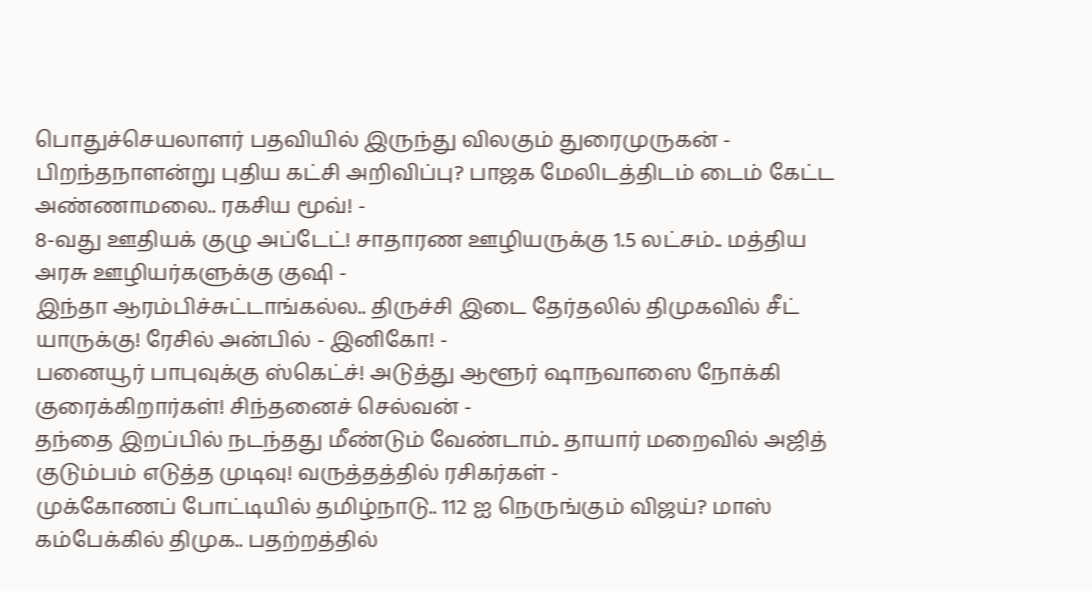பொதுச்செயலாளர் பதவியில் இருந்து விலகும் துரைமுருகன் -
பிறந்தநாளன்று புதிய கட்சி அறிவிப்பு? பாஜக மேலிடத்திடம் டைம் கேட்ட அண்ணாமலை.. ரகசிய மூவ்! -
8-வது ஊதியக் குழு அப்டேட்! சாதாரண ஊழியருக்கு 1.5 லட்சம்.. மத்திய அரசு ஊழியர்களுக்கு குஷி -
இந்தா ஆரம்பிச்சுட்டாங்கல்ல.. திருச்சி இடை தேர்தலில் திமுகவில் சீட் யாருக்கு! ரேசில் அன்பில் - இனிகோ! -
பனையூர் பாபுவுக்கு ஸ்கெட்ச்! அடுத்து ஆளூர் ஷாநவாஸை நோக்கி குரைக்கிறார்கள்! சிந்தனைச் செல்வன் -
தந்தை இறப்பில் நடந்தது மீண்டும் வேண்டாம்.. தாயார் மறைவில் அஜித் குடும்பம் எடுத்த முடிவு! வருத்தத்தில் ரசிகர்கள் -
முக்கோணப் போட்டியில் தமிழ்நாடு.. 112 ஐ நெருங்கும் விஜய்? மாஸ் கம்பேக்கில் திமுக.. பதற்றத்தில்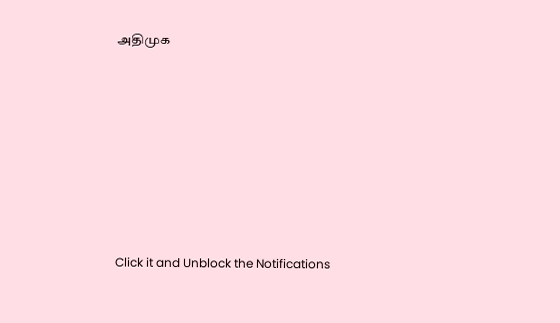அதிமுக












Click it and Unblock the Notifications